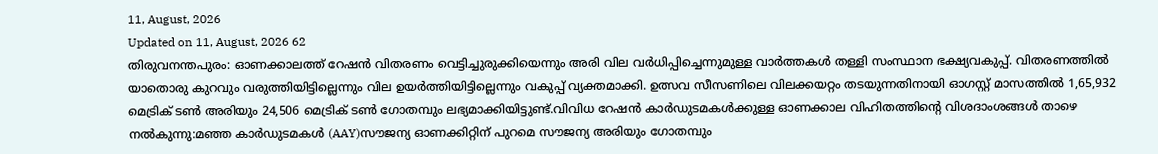11, August, 2026
Updated on 11, August, 2026 62
തിരുവനന്തപുരം: ഓണക്കാലത്ത് റേഷൻ വിതരണം വെട്ടിച്ചുരുക്കിയെന്നും അരി വില വർധിപ്പിച്ചെന്നുമുള്ള വാർത്തകൾ തള്ളി സംസ്ഥാന ഭക്ഷ്യവകുപ്പ്. വിതരണത്തിൽ യാതൊരു കുറവും വരുത്തിയിട്ടില്ലെന്നും വില ഉയർത്തിയിട്ടില്ലെന്നും വകുപ്പ് വ്യക്തമാക്കി. ഉത്സവ സീസണിലെ വിലക്കയറ്റം തടയുന്നതിനായി ഓഗസ്റ്റ് മാസത്തിൽ 1,65,932 മെട്രിക് ടൺ അരിയും 24,506 മെട്രിക് ടൺ ഗോതമ്പും ലഭ്യമാക്കിയിട്ടുണ്ട്.വിവിധ റേഷൻ കാർഡുടമകൾക്കുള്ള ഓണക്കാല വിഹിതത്തിന്റെ വിശദാംശങ്ങൾ താഴെ നൽകുന്നു:മഞ്ഞ കാർഡുടമകൾ (AAY)സൗജന്യ ഓണക്കിറ്റിന് പുറമെ സൗജന്യ അരിയും ഗോതമ്പും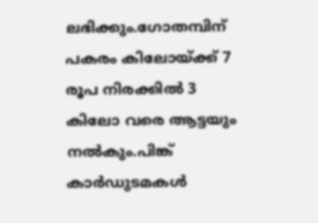ലഭിക്കും.ഗോതമ്പിന് പകരം കിലോയ്ക്ക് 7 രൂപ നിരക്കിൽ 3 കിലോ വരെ ആട്ടയും നൽകും.പിങ്ക് കാർഡുടമകൾ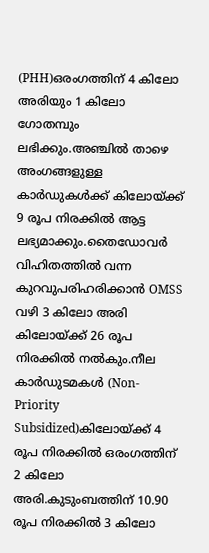(PHH)ഒരംഗത്തിന് 4 കിലോ അരിയും 1 കിലോ ഗോതമ്പും ലഭിക്കും.അഞ്ചിൽ താഴെ അംഗങ്ങളുള്ള കാർഡുകൾക്ക് കിലോയ്ക്ക് 9 രൂപ നിരക്കിൽ ആട്ട ലഭ്യമാക്കും.തൈഡോവർ വിഹിതത്തിൽ വന്ന കുറവുപരിഹരിക്കാൻ OMSS വഴി 3 കിലോ അരി കിലോയ്ക്ക് 26 രൂപ നിരക്കിൽ നൽകും.നീല കാർഡുടമകൾ (Non-Priority Subsidized)കിലോയ്ക്ക് 4 രൂപ നിരക്കിൽ ഒരംഗത്തിന് 2 കിലോ അരി.കുടുംബത്തിന് 10.90 രൂപ നിരക്കിൽ 3 കിലോ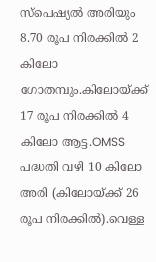സ്പെഷ്യൽ അരിയും 8.70 രൂപ നിരക്കിൽ 2 കിലോ ഗോതമ്പും.കിലോയ്ക്ക് 17 രൂപ നിരക്കിൽ 4 കിലോ ആട്ട.OMSS പദ്ധതി വഴി 10 കിലോ അരി (കിലോയ്ക്ക് 26 രൂപ നിരക്കിൽ).വെള്ള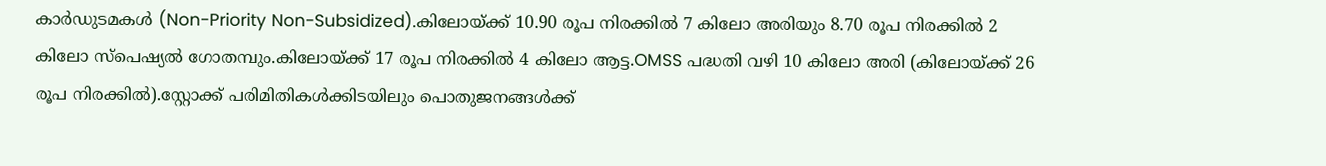കാർഡുടമകൾ (Non-Priority Non-Subsidized).കിലോയ്ക്ക് 10.90 രൂപ നിരക്കിൽ 7 കിലോ അരിയും 8.70 രൂപ നിരക്കിൽ 2 കിലോ സ്പെഷ്യൽ ഗോതമ്പും.കിലോയ്ക്ക് 17 രൂപ നിരക്കിൽ 4 കിലോ ആട്ട.OMSS പദ്ധതി വഴി 10 കിലോ അരി (കിലോയ്ക്ക് 26 രൂപ നിരക്കിൽ).സ്റ്റോക്ക് പരിമിതികൾക്കിടയിലും പൊതുജനങ്ങൾക്ക്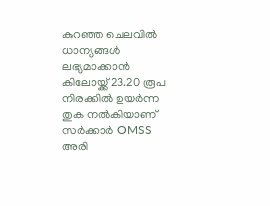കുറഞ്ഞ ചെലവിൽ ധാന്യങ്ങൾ ലഭ്യമാക്കാൻ കിലോയ്ക്ക് 23.20 രൂപ നിരക്കിൽ ഉയർന്ന തുക നൽകിയാണ് സർക്കാർ OMSS അരി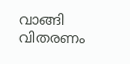വാങ്ങി വിതരണം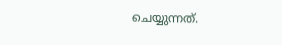ചെയ്യുന്നത്.